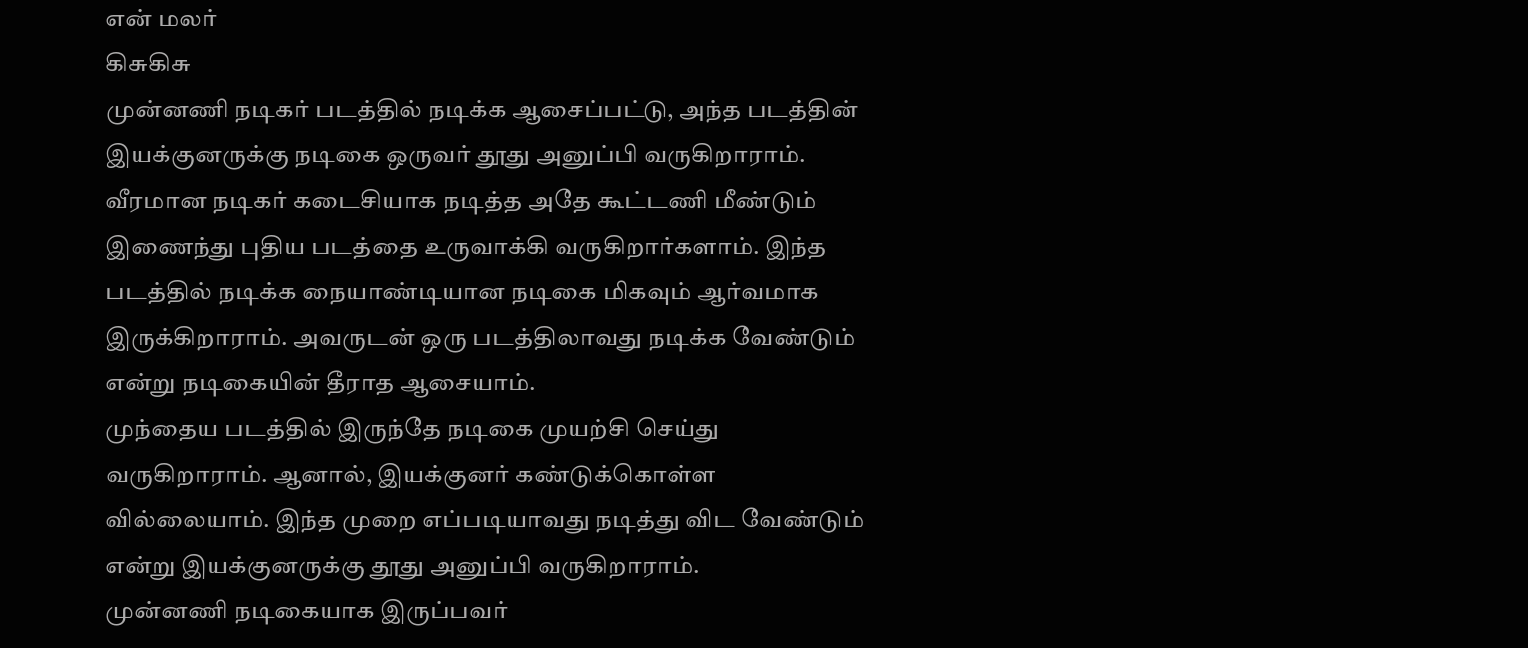என் மலர்
கிசுகிசு
முன்னணி நடிகர் படத்தில் நடிக்க ஆசைப்பட்டு, அந்த படத்தின் இயக்குனருக்கு நடிகை ஒருவர் தூது அனுப்பி வருகிறாராம்.
வீரமான நடிகர் கடைசியாக நடித்த அதே கூட்டணி மீண்டும் இணைந்து புதிய படத்தை உருவாக்கி வருகிறார்களாம். இந்த படத்தில் நடிக்க நையாண்டியான நடிகை மிகவும் ஆர்வமாக இருக்கிறாராம். அவருடன் ஒரு படத்திலாவது நடிக்க வேண்டும் என்று நடிகையின் தீராத ஆசையாம்.
முந்தைய படத்தில் இருந்தே நடிகை முயற்சி செய்து வருகிறாராம். ஆனால், இயக்குனர் கண்டுக்கொள்ள வில்லையாம். இந்த முறை எப்படியாவது நடித்து விட வேண்டும் என்று இயக்குனருக்கு தூது அனுப்பி வருகிறாராம்.
முன்னணி நடிகையாக இருப்பவர்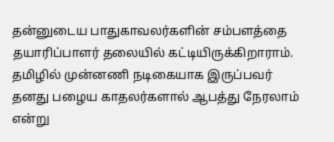தன்னுடைய பாதுகாவலர்களின் சம்பளத்தை தயாரிப்பாளர் தலையில் கட்டியிருக்கிறாராம்.
தமிழில் முன்னணி நடிகையாக இருப்பவர் தனது பழைய காதலர்களால் ஆபத்து நேரலாம் என்று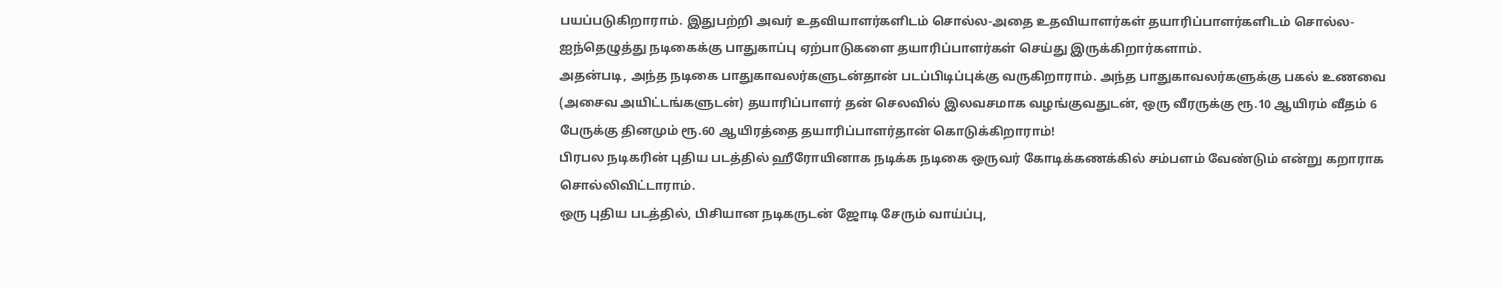பயப்படுகிறாராம். இதுபற்றி அவர் உதவியாளர்களிடம் சொல்ல-அதை உதவியாளர்கள் தயாரிப்பாளர்களிடம் சொல்ல-ஐந்தெழுத்து நடிகைக்கு பாதுகாப்பு ஏற்பாடுகளை தயாரிப்பாளர்கள் செய்து இருக்கிறார்களாம்.
அதன்படி, அந்த நடிகை பாதுகாவலர்களுடன்தான் படப்பிடிப்புக்கு வருகிறாராம். அந்த பாதுகாவலர்களுக்கு பகல் உணவை (அசைவ அயிட்டங்களுடன்) தயாரிப்பாளர் தன் செலவில் இலவசமாக வழங்குவதுடன், ஒரு வீரருக்கு ரூ.10 ஆயிரம் வீதம் 6 பேருக்கு தினமும் ரூ.60 ஆயிரத்தை தயாரிப்பாளர்தான் கொடுக்கிறாராம்!
பிரபல நடிகரின் புதிய படத்தில் ஹீரோயினாக நடிக்க நடிகை ஒருவர் கோடிக்கணக்கில் சம்பளம் வேண்டும் என்று கறாராக சொல்லிவிட்டாராம்.
ஒரு புதிய படத்தில், பிசியான நடிகருடன் ஜோடி சேரும் வாய்ப்பு,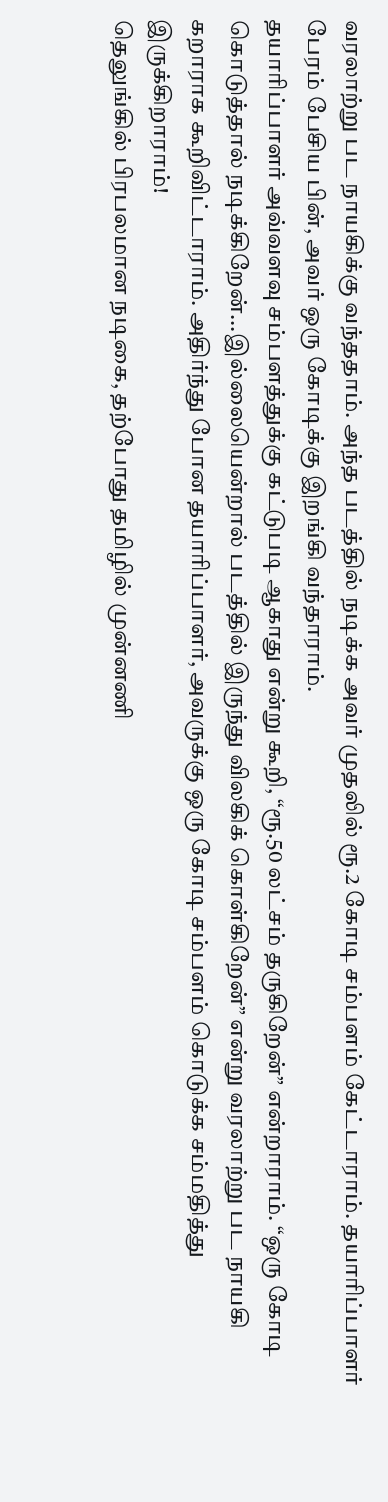வரலாற்று பட நாயகிக்கு வந்ததாம். அந்த படத்தில் நடிக்க அவர் முதலில் ரூ.2 கோடி சம்பளம் கேட்டாராம். தயாரிப்பாளர் பேரம் பேசிய பின், அவர் ஒரு கோடிக்கு இறங்கி வந்தாராம்.
தயாரிப்பாளர் அவ்வளவு சம்பளத்துக்கு கட்டுபடி ஆகாது என்று கூறி, “ரூ.50 லட்சம் தருகிறேன்” என்றாராம். “ஒரு கோடி கொடுத்தால் நடிக்கிறேன்...இல்லையென்றால் படத்தில் இருந்து விலகிக் கொள்கிறேன்” என்று வரலாற்று பட நாயகி கறாராக கூறிவிட்டாராம். அதிர்ந்து போன தயாரிப்பாளர், அவருக்கு ஒரு கோடி சம்பளம் கொடுக்க சம்மதித்து இருக்கிறாராம்!
தெலுங்கில் பிரபலமான நடிகை, தற்போது தமிழில் முன்னணி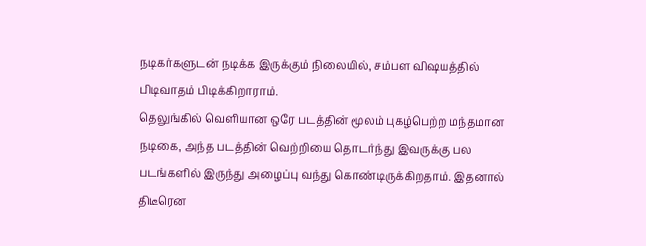நடிகர்களுடன் நடிக்க இருக்கும் நிலையில், சம்பள விஷயத்தில் பிடிவாதம் பிடிக்கிறாராம்.
தெலுங்கில் வெளியான ஒரே படத்தின் மூலம் புகழ்பெற்ற மந்தமான நடிகை, அந்த படத்தின் வெற்றியை தொடர்ந்து இவருக்கு பல படங்களில் இருந்து அழைப்பு வந்து கொண்டிருக்கிறதாம். இதனால் திடீரென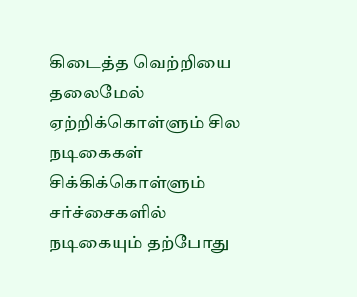கிடைத்த வெற்றியை தலைமேல் ஏற்றிக்கொள்ளும் சில நடிகைகள் சிக்கிக்கொள்ளும் சர்ச்சைகளில் நடிகையும் தற்போது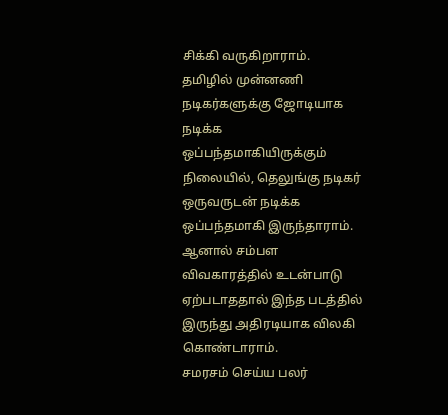சிக்கி வருகிறாராம்.
தமிழில் முன்னணி நடிகர்களுக்கு ஜோடியாக நடிக்க ஒப்பந்தமாகியிருக்கும் நிலையில், தெலுங்கு நடிகர் ஒருவருடன் நடிக்க ஒப்பந்தமாகி இருந்தாராம். ஆனால் சம்பள விவகாரத்தில் உடன்பாடு ஏற்படாததால் இந்த படத்தில் இருந்து அதிரடியாக விலகி கொண்டாராம்.
சமரசம் செய்ய பலர்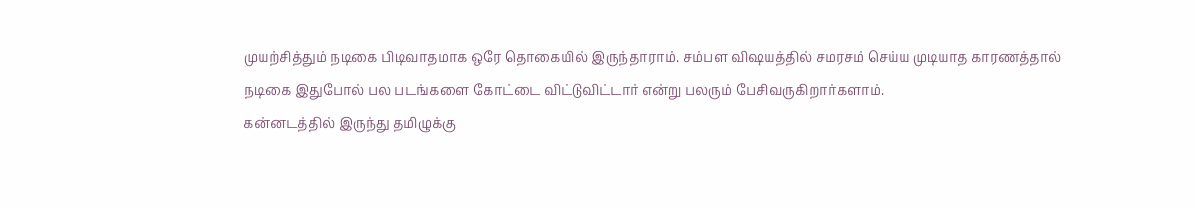முயற்சித்தும் நடிகை பிடிவாதமாக ஒரே தொகையில் இருந்தாராம். சம்பள விஷயத்தில் சமரசம் செய்ய முடியாத காரணத்தால் நடிகை இதுபோல் பல படங்களை கோட்டை விட்டுவிட்டார் என்று பலரும் பேசிவருகிறார்களாம்.
கன்னடத்தில் இருந்து தமிழுக்கு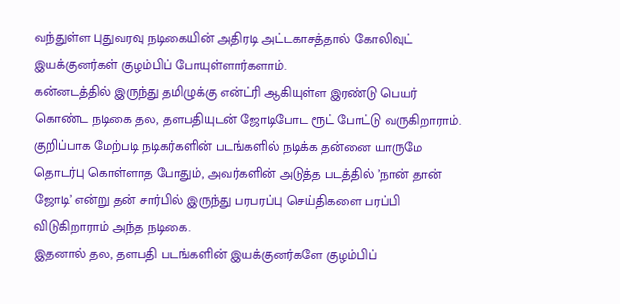வந்துள்ள புதுவரவு நடிகையின் அதிரடி அட்டகாசத்தால் கோலிவுட் இயக்குனர்கள் குழம்பிப் போயுள்ளார்களாம்.
கன்னடத்தில் இருந்து தமிழுக்கு என்ட்ரி ஆகியுள்ள இரண்டு பெயர் கொண்ட நடிகை தல, தளபதியுடன் ஜோடிபோட ரூட் போட்டு வருகிறாராம். குறிப்பாக மேற்படி நடிகர்களின் படங்களில் நடிக்க தன்னை யாருமே தொடர்பு கொள்ளாத போதும், அவர்களின் அடுத்த படத்தில் ’நான் தான் ஜோடி’ என்று தன் சார்பில் இருந்து பரபரப்பு செய்திகளை பரப்பி விடுகிறாராம் அந்த நடிகை.
இதனால் தல, தளபதி படங்களின் இயக்குனர்களே குழம்பிப்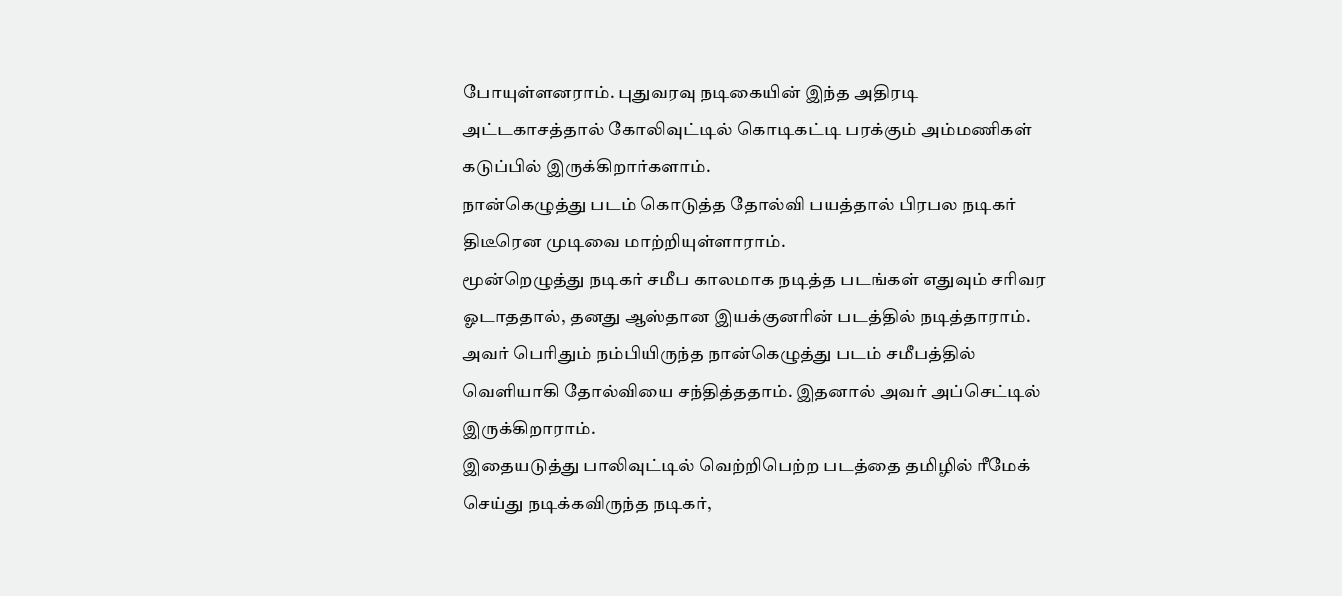போயுள்ளனராம். புதுவரவு நடிகையின் இந்த அதிரடி அட்டகாசத்தால் கோலிவுட்டில் கொடிகட்டி பரக்கும் அம்மணிகள் கடுப்பில் இருக்கிறார்களாம்.
நான்கெழுத்து படம் கொடுத்த தோல்வி பயத்தால் பிரபல நடிகர் திடீரென முடிவை மாற்றியுள்ளாராம்.
மூன்றெழுத்து நடிகர் சமீப காலமாக நடித்த படங்கள் எதுவும் சரிவர ஓடாததால், தனது ஆஸ்தான இயக்குனரின் படத்தில் நடித்தாராம். அவர் பெரிதும் நம்பியிருந்த நான்கெழுத்து படம் சமீபத்தில் வெளியாகி தோல்வியை சந்தித்ததாம். இதனால் அவர் அப்செட்டில் இருக்கிறாராம்.
இதையடுத்து பாலிவுட்டில் வெற்றிபெற்ற படத்தை தமிழில் ரீமேக் செய்து நடிக்கவிருந்த நடிகர்,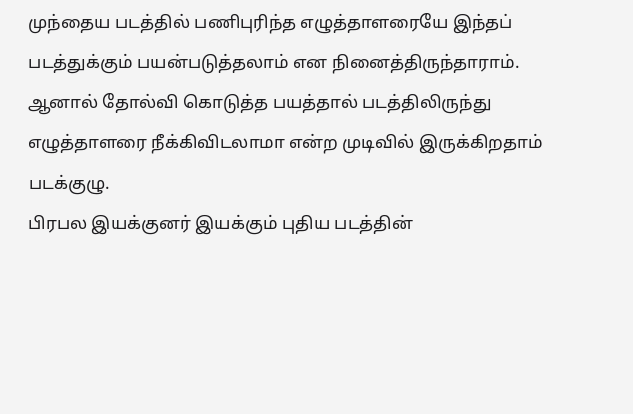முந்தைய படத்தில் பணிபுரிந்த எழுத்தாளரையே இந்தப் படத்துக்கும் பயன்படுத்தலாம் என நினைத்திருந்தாராம். ஆனால் தோல்வி கொடுத்த பயத்தால் படத்திலிருந்து எழுத்தாளரை நீக்கிவிடலாமா என்ற முடிவில் இருக்கிறதாம் படக்குழு.
பிரபல இயக்குனர் இயக்கும் புதிய படத்தின்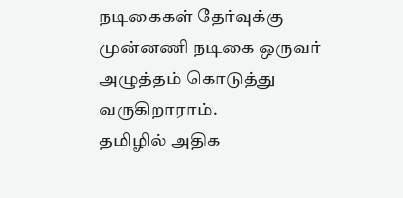நடிகைகள் தேர்வுக்கு முன்னணி நடிகை ஒருவர் அழுத்தம் கொடுத்து வருகிறாராம்.
தமிழில் அதிக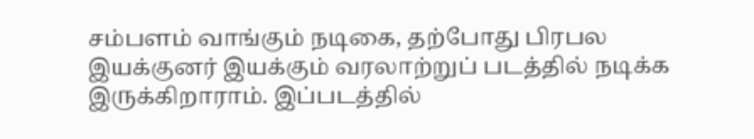சம்பளம் வாங்கும் நடிகை, தற்போது பிரபல இயக்குனர் இயக்கும் வரலாற்றுப் படத்தில் நடிக்க இருக்கிறாராம். இப்படத்தில்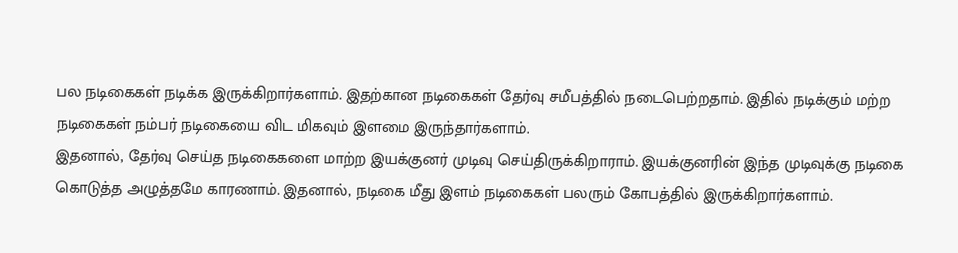பல நடிகைகள் நடிக்க இருக்கிறார்களாம். இதற்கான நடிகைகள் தேர்வு சமீபத்தில் நடைபெற்றதாம். இதில் நடிக்கும் மற்ற நடிகைகள் நம்பர் நடிகையை விட மிகவும் இளமை இருந்தார்களாம்.
இதனால், தேர்வு செய்த நடிகைகளை மாற்ற இயக்குனர் முடிவு செய்திருக்கிறாராம். இயக்குனரின் இந்த முடிவுக்கு நடிகை கொடுத்த அழுத்தமே காரணாம். இதனால், நடிகை மீது இளம் நடிகைகள் பலரும் கோபத்தில் இருக்கிறார்களாம்.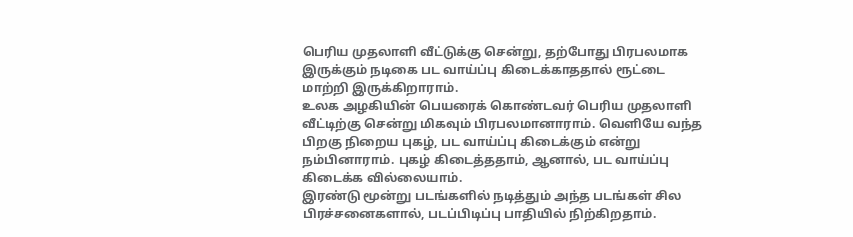பெரிய முதலாளி வீட்டுக்கு சென்று, தற்போது பிரபலமாக இருக்கும் நடிகை பட வாய்ப்பு கிடைக்காததால் ரூட்டை மாற்றி இருக்கிறாராம்.
உலக அழகியின் பெயரைக் கொண்டவர் பெரிய முதலாளி வீட்டிற்கு சென்று மிகவும் பிரபலமானாராம். வெளியே வந்த பிறகு நிறைய புகழ், பட வாய்ப்பு கிடைக்கும் என்று நம்பினாராம். புகழ் கிடைத்ததாம், ஆனால், பட வாய்ப்பு கிடைக்க வில்லையாம்.
இரண்டு மூன்று படங்களில் நடித்தும் அந்த படங்கள் சில பிரச்சனைகளால், படப்பிடிப்பு பாதியில் நிற்கிறதாம்.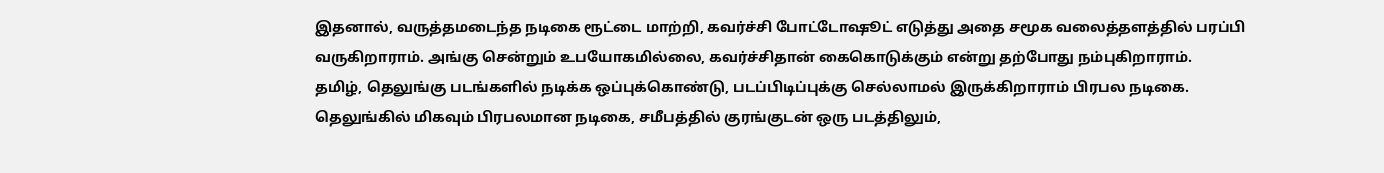இதனால், வருத்தமடைந்த நடிகை ரூட்டை மாற்றி, கவர்ச்சி போட்டோஷூட் எடுத்து அதை சமூக வலைத்தளத்தில் பரப்பி வருகிறாராம். அங்கு சென்றும் உபயோகமில்லை, கவர்ச்சிதான் கைகொடுக்கும் என்று தற்போது நம்புகிறாராம்.
தமிழ், தெலுங்கு படங்களில் நடிக்க ஒப்புக்கொண்டு, படப்பிடிப்புக்கு செல்லாமல் இருக்கிறாராம் பிரபல நடிகை.
தெலுங்கில் மிகவும் பிரபலமான நடிகை, சமீபத்தில் குரங்குடன் ஒரு படத்திலும்,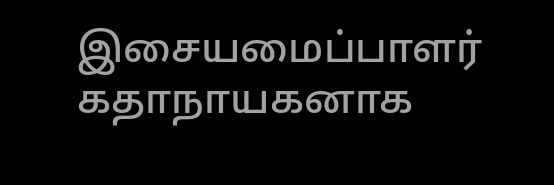இசையமைப்பாளர் கதாநாயகனாக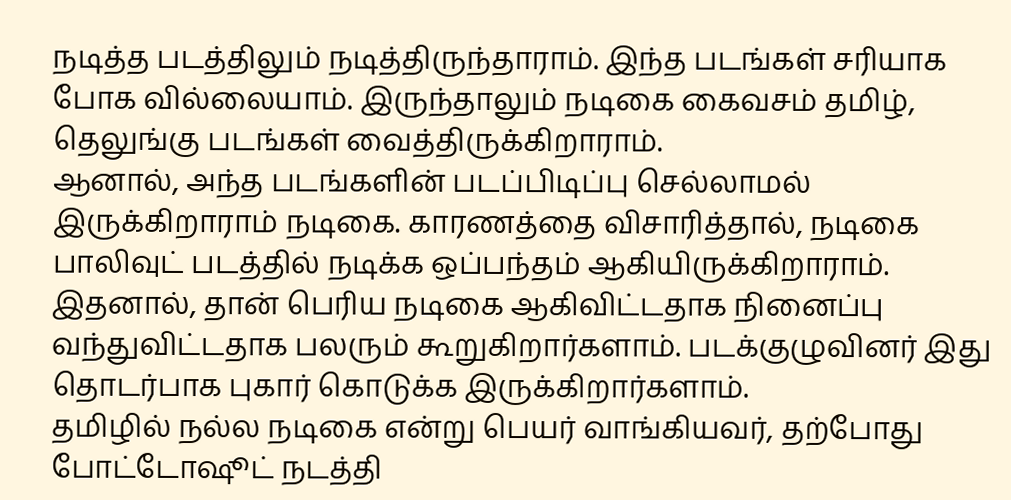நடித்த படத்திலும் நடித்திருந்தாராம். இந்த படங்கள் சரியாக போக வில்லையாம். இருந்தாலும் நடிகை கைவசம் தமிழ், தெலுங்கு படங்கள் வைத்திருக்கிறாராம்.
ஆனால், அந்த படங்களின் படப்பிடிப்பு செல்லாமல் இருக்கிறாராம் நடிகை. காரணத்தை விசாரித்தால், நடிகை பாலிவுட் படத்தில் நடிக்க ஒப்பந்தம் ஆகியிருக்கிறாராம். இதனால், தான் பெரிய நடிகை ஆகிவிட்டதாக நினைப்பு வந்துவிட்டதாக பலரும் கூறுகிறார்களாம். படக்குழுவினர் இது தொடர்பாக புகார் கொடுக்க இருக்கிறார்களாம்.
தமிழில் நல்ல நடிகை என்று பெயர் வாங்கியவர், தற்போது போட்டோஷூட் நடத்தி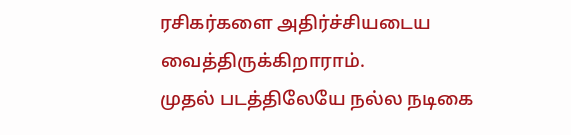ரசிகர்களை அதிர்ச்சியடைய வைத்திருக்கிறாராம்.
முதல் படத்திலேயே நல்ல நடிகை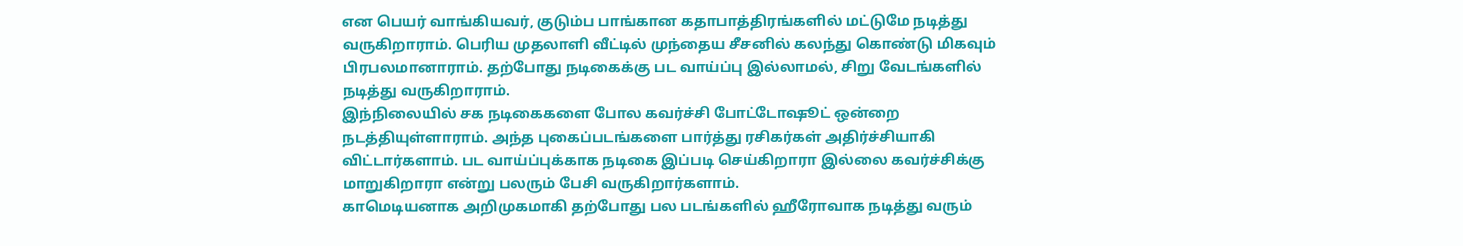என பெயர் வாங்கியவர், குடும்ப பாங்கான கதாபாத்திரங்களில் மட்டுமே நடித்து வருகிறாராம். பெரிய முதலாளி வீட்டில் முந்தைய சீசனில் கலந்து கொண்டு மிகவும் பிரபலமானாராம். தற்போது நடிகைக்கு பட வாய்ப்பு இல்லாமல், சிறு வேடங்களில் நடித்து வருகிறாராம்.
இந்நிலையில் சக நடிகைகளை போல கவர்ச்சி போட்டோஷூட் ஒன்றை நடத்தியுள்ளாராம். அந்த புகைப்படங்களை பார்த்து ரசிகர்கள் அதிர்ச்சியாகி விட்டார்களாம். பட வாய்ப்புக்காக நடிகை இப்படி செய்கிறாரா இல்லை கவர்ச்சிக்கு மாறுகிறாரா என்று பலரும் பேசி வருகிறார்களாம்.
காமெடியனாக அறிமுகமாகி தற்போது பல படங்களில் ஹீரோவாக நடித்து வரும்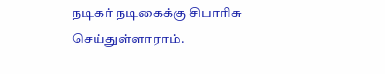நடிகர் நடிகைக்கு சிபாரிசு செய்துள்ளாராம்.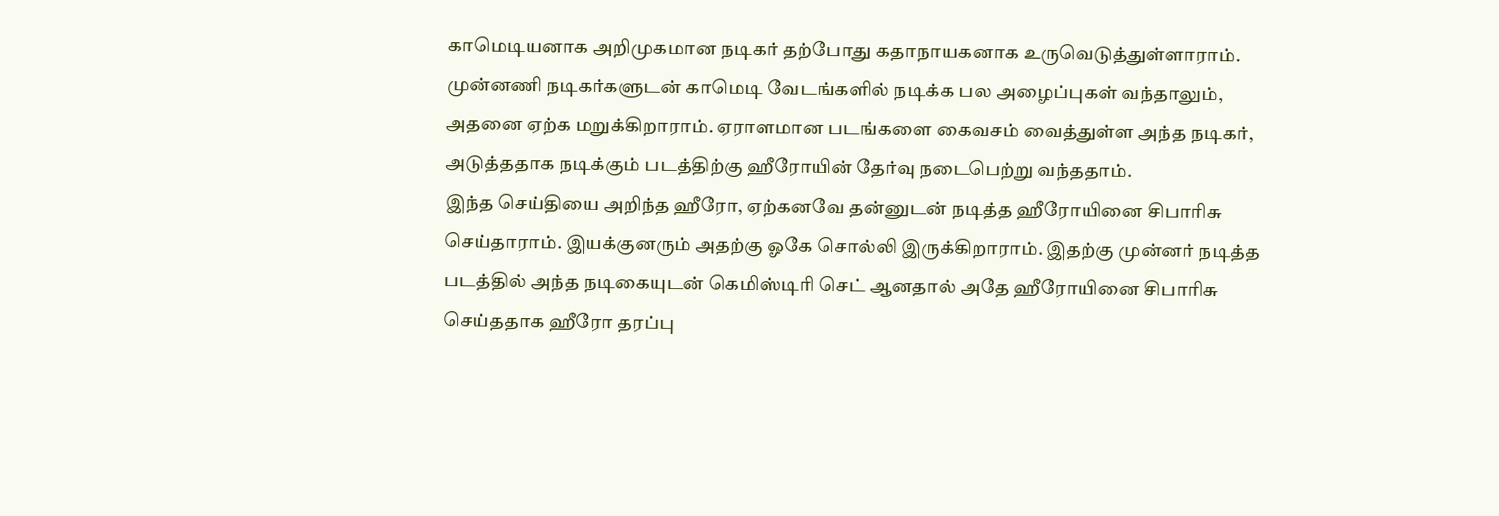காமெடியனாக அறிமுகமான நடிகர் தற்போது கதாநாயகனாக உருவெடுத்துள்ளாராம். முன்னணி நடிகர்களுடன் காமெடி வேடங்களில் நடிக்க பல அழைப்புகள் வந்தாலும், அதனை ஏற்க மறுக்கிறாராம். ஏராளமான படங்களை கைவசம் வைத்துள்ள அந்த நடிகர், அடுத்ததாக நடிக்கும் படத்திற்கு ஹீரோயின் தேர்வு நடைபெற்று வந்ததாம்.
இந்த செய்தியை அறிந்த ஹீரோ, ஏற்கனவே தன்னுடன் நடித்த ஹீரோயினை சிபாரிசு செய்தாராம். இயக்குனரும் அதற்கு ஓகே சொல்லி இருக்கிறாராம். இதற்கு முன்னர் நடித்த படத்தில் அந்த நடிகையுடன் கெமிஸ்டிரி செட் ஆனதால் அதே ஹீரோயினை சிபாரிசு செய்ததாக ஹீரோ தரப்பு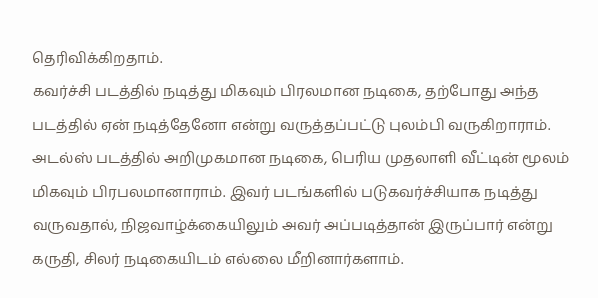தெரிவிக்கிறதாம்.
கவர்ச்சி படத்தில் நடித்து மிகவும் பிரலமான நடிகை, தற்போது அந்த படத்தில் ஏன் நடித்தேனோ என்று வருத்தப்பட்டு புலம்பி வருகிறாராம்.
அடல்ஸ் படத்தில் அறிமுகமான நடிகை, பெரிய முதலாளி வீட்டின் மூலம் மிகவும் பிரபலமானாராம். இவர் படங்களில் படுகவர்ச்சியாக நடித்து வருவதால், நிஜவாழ்க்கையிலும் அவர் அப்படித்தான் இருப்பார் என்று கருதி, சிலர் நடிகையிடம் எல்லை மீறினார்களாம்.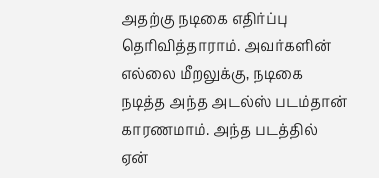அதற்கு நடிகை எதிர்ப்பு தெரிவித்தாராம். அவர்களின் எல்லை மீறலுக்கு, நடிகை நடித்த அந்த அடல்ஸ் படம்தான் காரணமாம். அந்த படத்தில் ஏன்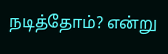நடித்தோம்? என்று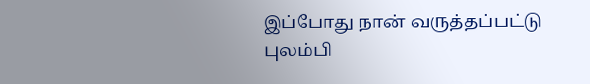இப்போது நான் வருத்தப்பட்டு புலம்பி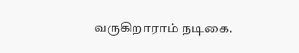வருகிறாராம் நடிகை.